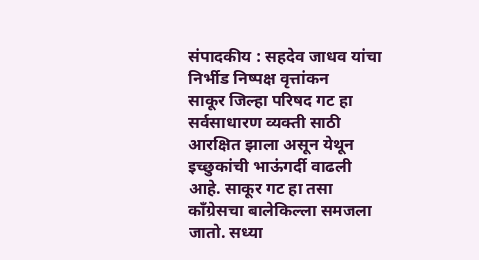संपादकीय : सहदेव जाधव यांचा निर्भीड निष्पक्ष वृत्तांकन
साकूर जिल्हा परिषद गट हा सर्वसाधारण व्यक्ती साठी आरक्षित झाला असून येथून इच्छुकांची भाऊंगर्दी वाढली आहे. साकूर गट हा तसा कॉंग्रेसचा बालेकिल्ला समजला जातो. सध्या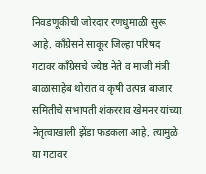निवडणूकीची जोरदार रणधुमाळी सुरू आहे. कॉंग्रेसने साकूर जिल्हा परिषद गटावर कॉंग्रेसचे ज्येष्ठ नेते व माजी मंत्री बाळासाहेब थोरात व कृषी उत्पन्न बाजार समितीचे सभापती शंकरराव खेमनर यांच्या नेतृत्वाखाली झेंडा फडकला आहे. त्यामुळे या गटावर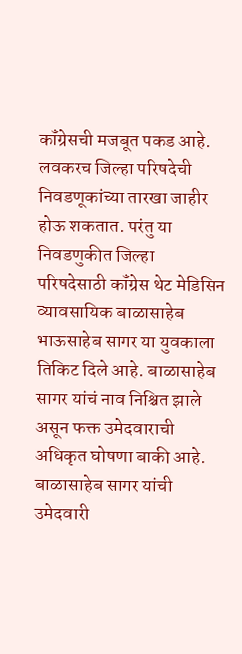कॉंग्रेसची मजबूत पकड आहे.
लवकरच जिल्हा परिषदेची निवडणूकांच्या तारखा जाहीर होऊ शकतात. परंतु या निवडणुकीत जिल्हा परिषदेसाठी कॉंग्रेस थेट मेडिसिन व्यावसायिक बाळासाहेब भाऊसाहेब सागर या युवकाला तिकिट दिले आहे. बाळासाहेब सागर यांचं नाव निश्चित झाले असून फक्त उमेदवाराची अधिकृत घोषणा बाकी आहे. बाळासाहेब सागर यांची उमेदवारी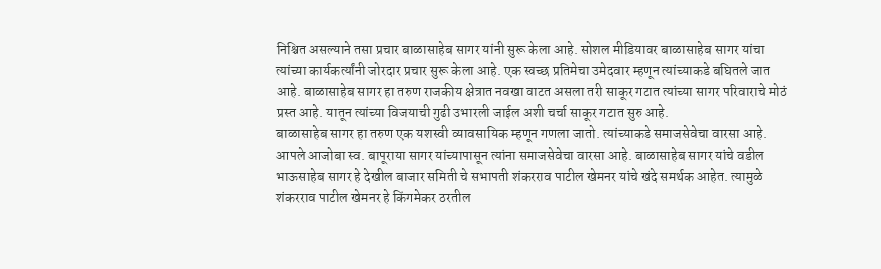निश्चित असल्याने तसा प्रचार बाळासाहेब सागर यांनी सुरू केला आहे. सोशल मीडियावर बाळासाहेब सागर यांचा त्यांच्या कार्यकर्त्यांनी जोरदार प्रचार सुरू केला आहे. एक स्वच्छ प्रतिमेचा उमेदवार म्हणून त्यांच्याकडे बघितले जात आहे. बाळासाहेब सागर हा तरुण राजकीय क्षेत्रात नवखा वाटत असला तरी साकूर गटात त्यांच्या सागर परिवाराचे मोठं प्रस्त आहे. यातून त्यांच्या विजयाची गुढी उभारली जाईल अशी चर्चा साकूर गटात सुरु आहे.
बाळासाहेब सागर हा तरुण एक यशस्वी व्यावसायिक म्हणून गणला जातो. त्यांच्याकडे समाजसेवेचा वारसा आहे. आपले आजोबा स्व. बापूराया सागर यांच्यापासून त्यांना समाजसेवेचा वारसा आहे. बाळासाहेब सागर यांचे वडील भाऊसाहेब सागर हे देखील बाजार समिती चे सभापती शंकरराव पाटील खेमनर यांचे खंदे समर्थक आहेत. त्यामुळे शंकरराव पाटील खेमनर हे किंगमेकर ठरतील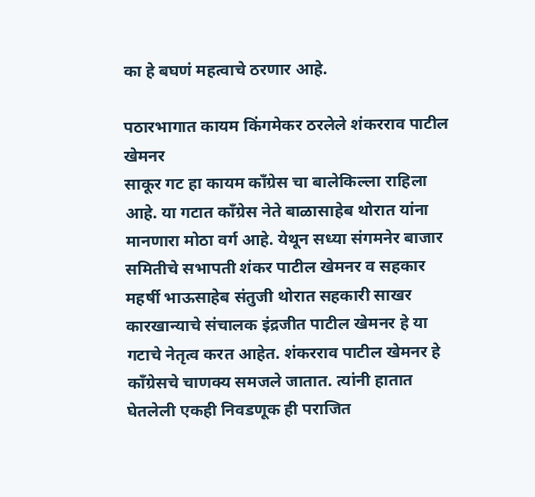का हे बघणं महत्वाचे ठरणार आहे.

पठारभागात कायम किंगमेकर ठरलेले शंकरराव पाटील खेमनर
साकूर गट हा कायम काँग्रेस चा बालेकिल्ला राहिला आहे. या गटात काँग्रेस नेते बाळासाहेब थोरात यांना मानणारा मोठा वर्ग आहे. येथून सध्या संगमनेर बाजार समितीचे सभापती शंकर पाटील खेमनर व सहकार महर्षी भाऊसाहेब संतुजी थोरात सहकारी साखर कारखान्याचे संचालक इंद्रजीत पाटील खेमनर हे या गटाचे नेतृत्व करत आहेत. शंकरराव पाटील खेमनर हे काँग्रेसचे चाणक्य समजले जातात. त्यांनी हातात घेतलेली एकही निवडणूक ही पराजित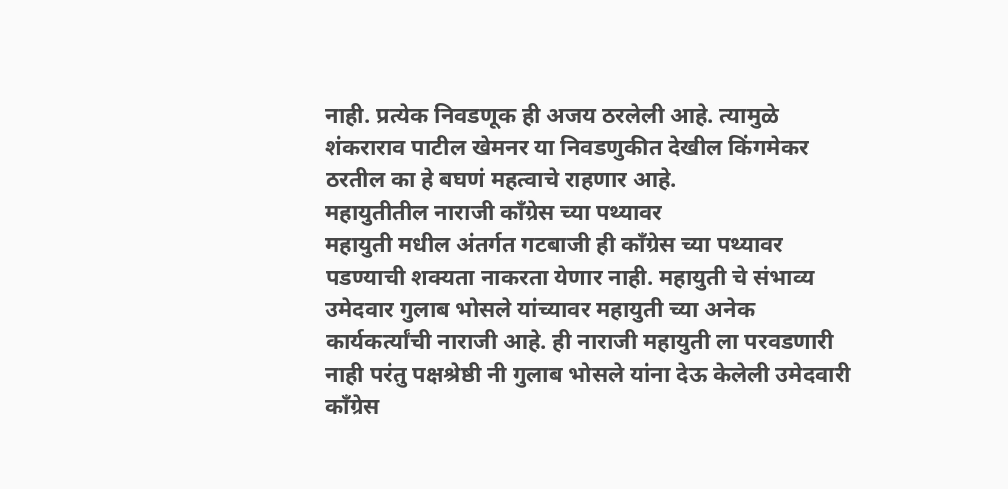नाही. प्रत्येक निवडणूक ही अजय ठरलेली आहे. त्यामुळे शंकराराव पाटील खेमनर या निवडणुकीत देखील किंगमेकर ठरतील का हे बघणं महत्वाचे राहणार आहे.
महायुतीतील नाराजी काँग्रेस च्या पथ्यावर
महायुती मधील अंतर्गत गटबाजी ही काँग्रेस च्या पथ्यावर पडण्याची शक्यता नाकरता येणार नाही. महायुती चे संभाव्य उमेदवार गुलाब भोसले यांच्यावर महायुती च्या अनेक कार्यकर्त्यांची नाराजी आहे. ही नाराजी महायुती ला परवडणारी नाही परंतु पक्षश्रेष्ठी नी गुलाब भोसले यांना देऊ केलेली उमेदवारी काँग्रेस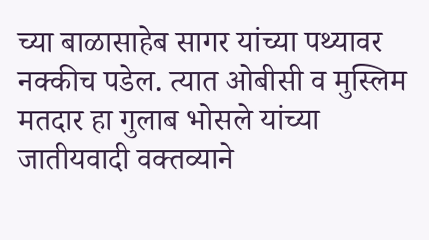च्या बाळासाहेब सागर यांच्या पथ्यावर नक्कीच पडेल. त्यात ओबीसी व मुस्लिम मतदार हा गुलाब भोसले यांच्या जातीयवादी वक्तव्याने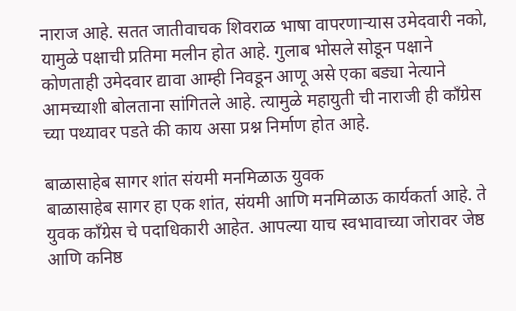नाराज आहे. सतत जातीवाचक शिवराळ भाषा वापरणाऱ्यास उमेदवारी नको, यामुळे पक्षाची प्रतिमा मलीन होत आहे. गुलाब भोसले सोडून पक्षाने कोणताही उमेदवार द्यावा आम्ही निवडून आणू असे एका बड्या नेत्याने आमच्याशी बोलताना सांगितले आहे. त्यामुळे महायुती ची नाराजी ही काँग्रेस च्या पथ्यावर पडते की काय असा प्रश्न निर्माण होत आहे.

बाळासाहेब सागर शांत संयमी मनमिळाऊ युवक
बाळासाहेब सागर हा एक शांत, संयमी आणि मनमिळाऊ कार्यकर्ता आहे. ते युवक काँग्रेस चे पदाधिकारी आहेत. आपल्या याच स्वभावाच्या जोरावर जेष्ठ आणि कनिष्ठ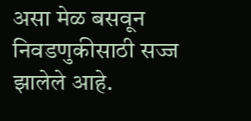असा मेळ बसवून निवडणुकीसाठी सज्ज झालेले आहे.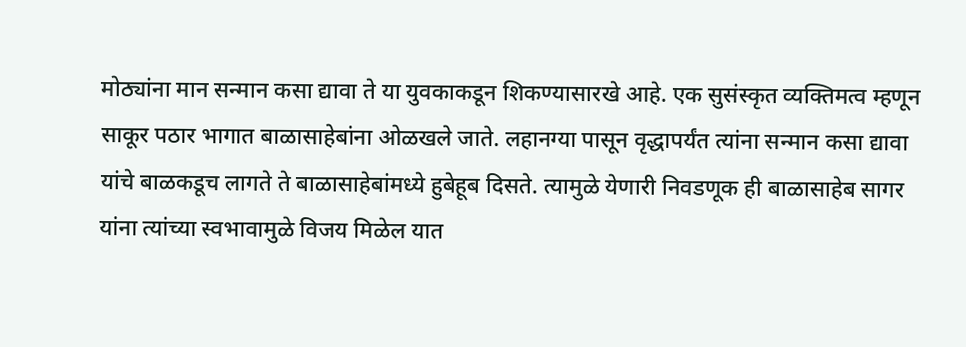मोठ्यांना मान सन्मान कसा द्यावा ते या युवकाकडून शिकण्यासारखे आहे. एक सुसंस्कृत व्यक्तिमत्व म्हणून साकूर पठार भागात बाळासाहेबांना ओळखले जाते. लहानग्या पासून वृद्धापर्यंत त्यांना सन्मान कसा द्यावा यांचे बाळकडूच लागते ते बाळासाहेबांमध्ये हुबेहूब दिसते. त्यामुळे येणारी निवडणूक ही बाळासाहेब सागर यांना त्यांच्या स्वभावामुळे विजय मिळेल यात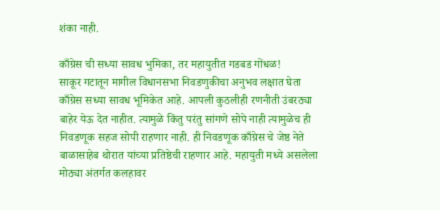शंका नाही.

काँग्रेस ची सध्या सावध भुमिका, तर महायुतीत गडबड गोंधळ!
साकूर गटातून मागील विधानसभा निवडणुकीचा अनुभव लक्षात घेता काँग्रेस सध्या सावध भूमिकेत आहे. आपली कुठलीही रणनीती उंबरठ्या बाहेर येऊ देत नाहीत. त्यामुळे किंतु परंतु सांगणे सोपे नाही त्यामुळेच ही निवडणूक सहज सोपी राहणार नाही. ही निवडणूक काँग्रेस चे जेष्ठ नेते बाळासाहेब थोरात यांच्या प्रतिष्ठेची राहणार आहे. महायुती मध्ये असलेला मोठ्या अंतर्गत कलहावर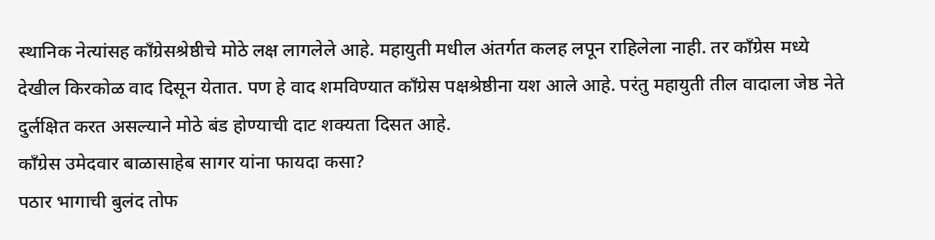स्थानिक नेत्यांसह काँग्रेसश्रेष्ठीचे मोठे लक्ष लागलेले आहे. महायुती मधील अंतर्गत कलह लपून राहिलेला नाही. तर काँग्रेस मध्ये देखील किरकोळ वाद दिसून येतात. पण हे वाद शमविण्यात काँग्रेस पक्षश्रेष्ठीना यश आले आहे. परंतु महायुती तील वादाला जेष्ठ नेते दुर्लक्षित करत असल्याने मोठे बंड होण्याची दाट शक्यता दिसत आहे.
काँग्रेस उमेदवार बाळासाहेब सागर यांना फायदा कसा?
पठार भागाची बुलंद तोफ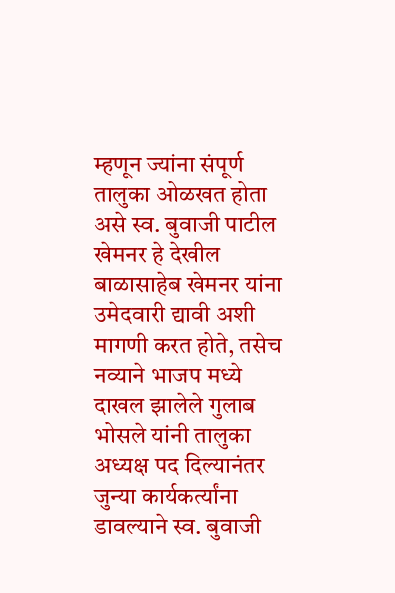म्हणून ज्यांना संपूर्ण तालुका ओळखत होता असे स्व. बुवाजी पाटील खेमनर हे देखील बाळासाहेब खेमनर यांना उमेदवारी द्यावी अशी मागणी करत होते, तसेच नव्याने भाजप मध्ये दाखल झालेले गुलाब भोसले यांनी तालुका अध्यक्ष पद दिल्यानंतर जुन्या कार्यकर्त्यांना डावल्याने स्व. बुवाजी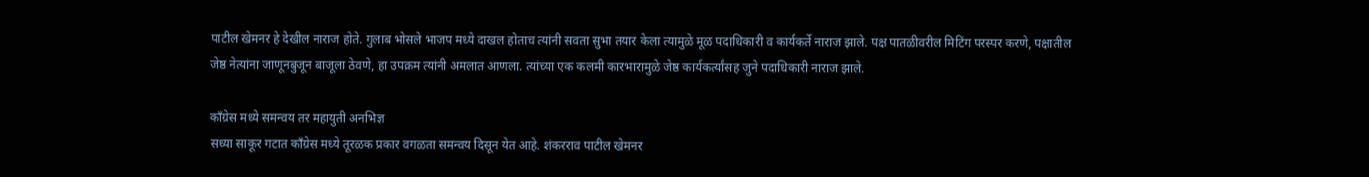पाटील खेमनर हे देखील नाराज होते. गुलाब भोसले भाजप मध्ये दाखल होताच त्यांनी सवता सुभा तयार केला त्यामुळे मूळ पदाधिकारी व कार्यकर्ते नाराज झाले. पक्ष पातळीवरील मिटिंग परस्पर करणे, पक्षातील जेष्ठ नेत्यांना जाणूनबुजून बाजूला ठेवणे, हा उपक्रम त्यांनी अमलात आणला. त्यांच्या एक कलमी कारभारामुळे जेष्ठ कार्यकर्त्यांसह जुने पदाधिकारी नाराज झाले.

काँग्रेस मध्ये समन्वय तर महायुती अनभिज्ञ
सध्या साकूर गटात काँग्रेस मध्ये तूरळक प्रकार वगळता समन्वय दिसून येत आहे. शंकरराव पाटील खेमनर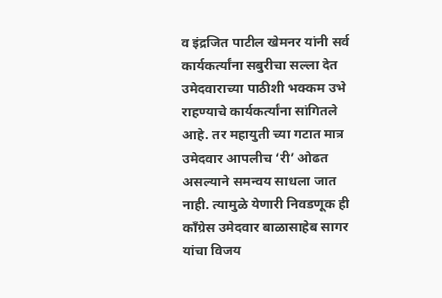व इंद्रजित पाटील खेमनर यांनी सर्व कार्यकर्त्यांना सबुरीचा सल्ला देत उमेदवाराच्या पाठीशी भक्कम उभे राहण्याचे कार्यकर्त्यांना सांगितले आहे. तर महायुती च्या गटात मात्र उमेदवार आपलीच ‘री’ ओढत असल्याने समन्वय साधला जात नाही. त्यामुळे येणारी निवडणूक ही काँग्रेस उमेदवार बाळासाहेब सागर यांचा विजय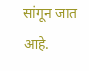सांगून जात आहे.